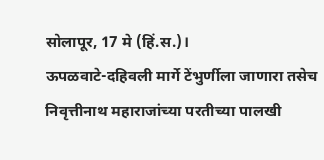सोलापूर, 17 मे (हिं.स.)।
ऊपळवाटे-दहिवली मार्गे टेंभुर्णीला जाणारा तसेच निवृत्तीनाथ महाराजांच्या परतीच्या पालखी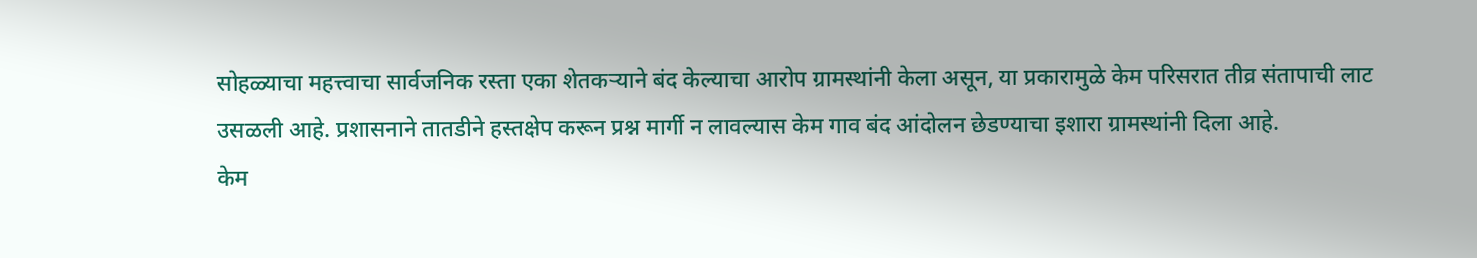सोहळ्याचा महत्त्वाचा सार्वजनिक रस्ता एका शेतकऱ्याने बंद केल्याचा आरोप ग्रामस्थांनी केला असून, या प्रकारामुळे केम परिसरात तीव्र संतापाची लाट उसळली आहे. प्रशासनाने तातडीने हस्तक्षेप करून प्रश्न मार्गी न लावल्यास केम गाव बंद आंदोलन छेडण्याचा इशारा ग्रामस्थांनी दिला आहे.
केम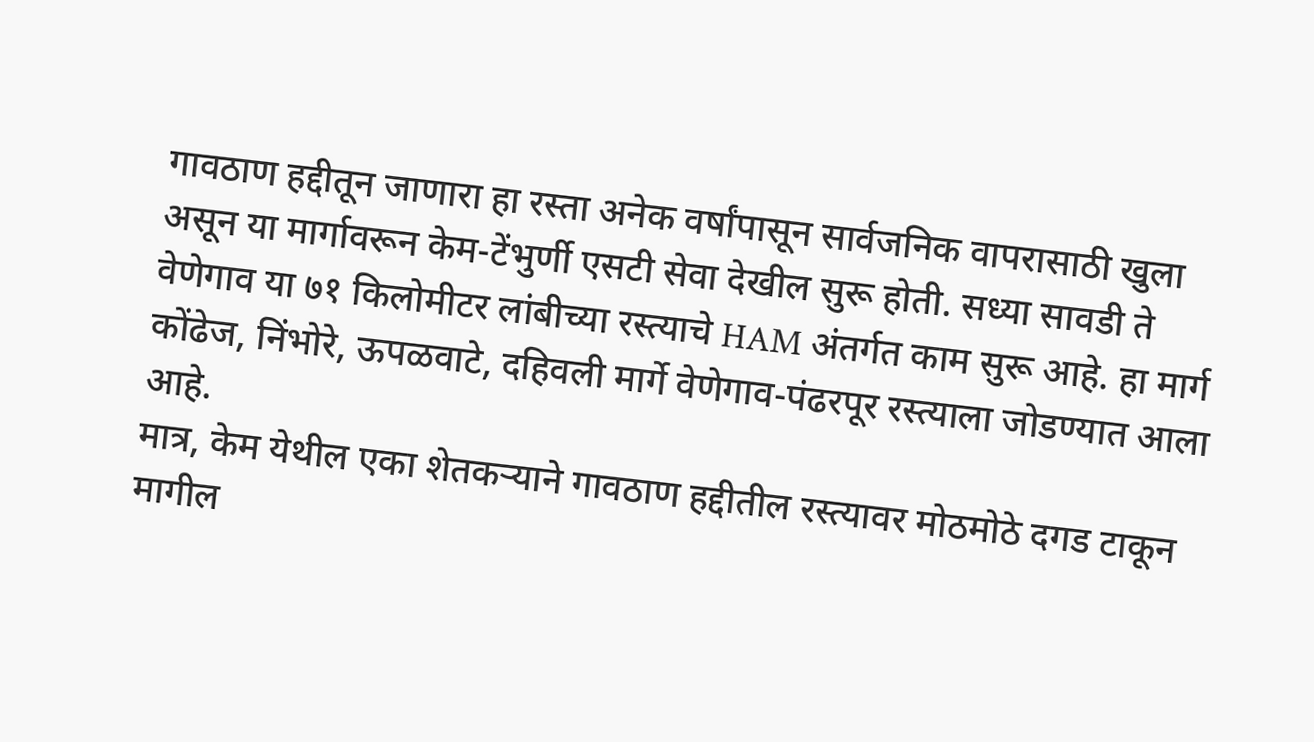गावठाण हद्दीतून जाणारा हा रस्ता अनेक वर्षांपासून सार्वजनिक वापरासाठी खुला असून या मार्गावरून केम-टेंभुर्णी एसटी सेवा देखील सुरू होती. सध्या सावडी ते वेणेगाव या ७१ किलोमीटर लांबीच्या रस्त्याचे HAM अंतर्गत काम सुरू आहे. हा मार्ग कोंढेज, निंभोरे, ऊपळवाटे, दहिवली मार्गे वेणेगाव-पंढरपूर रस्त्याला जोडण्यात आला आहे.
मात्र, केम येथील एका शेतकऱ्याने गावठाण हद्दीतील रस्त्यावर मोठमोठे दगड टाकून मागील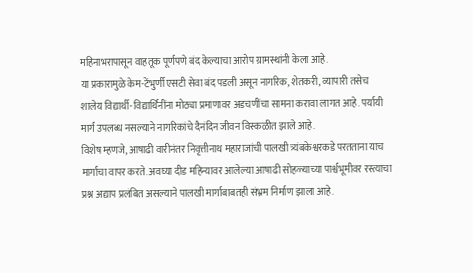महिनाभरापासून वाहतूक पूर्णपणे बंद केल्याचा आरोप ग्रामस्थांनी केला आहे.
या प्रकारामुळे केम-टेंभुर्णी एसटी सेवा बंद पडली असून नागरिक, शेतकरी, व्यापारी तसेच शालेय विद्यार्थी-विद्यार्थिनींना मोठ्या प्रमाणावर अडचणींचा सामना करावा लागत आहे. पर्यायी मार्ग उपलब्ध नसल्याने नागरिकांचे दैनंदिन जीवन विस्कळीत झाले आहे.
विशेष म्हणजे, आषाढी वारीनंतर निवृत्तीनाथ महाराजांची पालखी त्र्यंबकेश्वरकडे परतताना याच मार्गाचा वापर करते. अवघ्या दीड महिन्यावर आलेल्या आषाढी सोहळ्याच्या पार्श्वभूमीवर रस्त्याचा प्रश्न अद्याप प्रलंबित असल्याने पालखी मार्गाबाबतही संभ्रम निर्माण झाला आहे.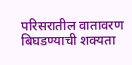परिसरातील वातावरण बिघडण्याची शक्यता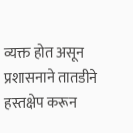व्यक्त होत असून प्रशासनाने तातडीने हस्तक्षेप करून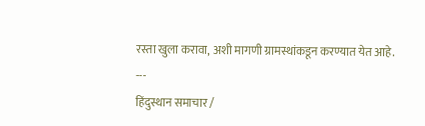रस्ता खुला करावा, अशी मागणी ग्रामस्थांकडून करण्यात येत आहे.
---
हिंदुस्थान समाचार /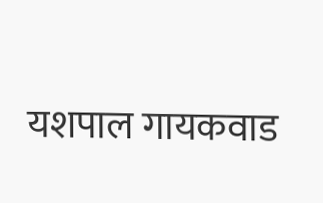यशपाल गायकवाड